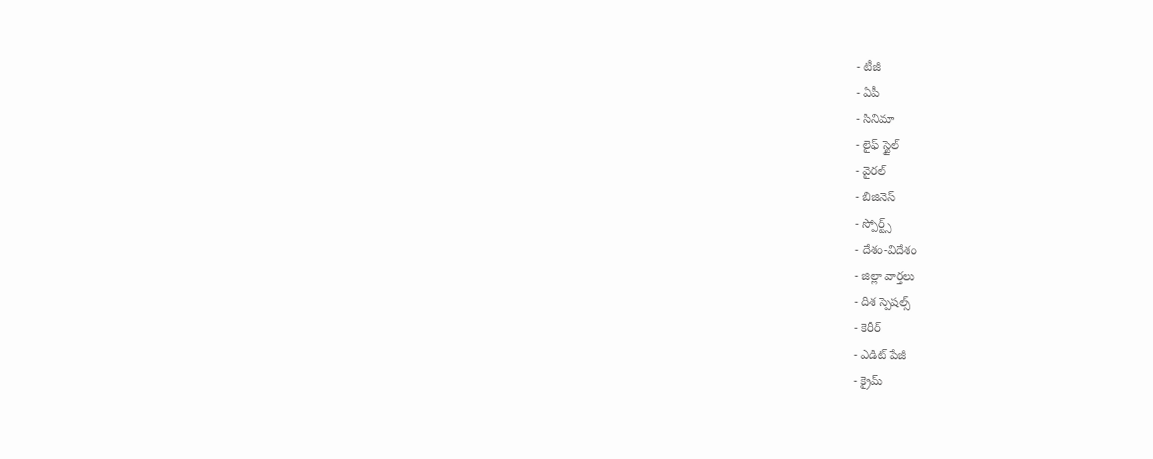- టీజీ
- ఏపీ
- సినిమా
- లైఫ్ స్టైల్
- వైరల్
- బిజినెస్
- స్పోర్ట్స్
- దేశం-విదేశం
- జిల్లా వార్తలు
- దిశ స్పెషల్స్
- కెరీర్
- ఎడిట్ పేజీ
- క్రైమ్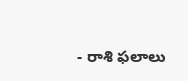- రాశి ఫలాలు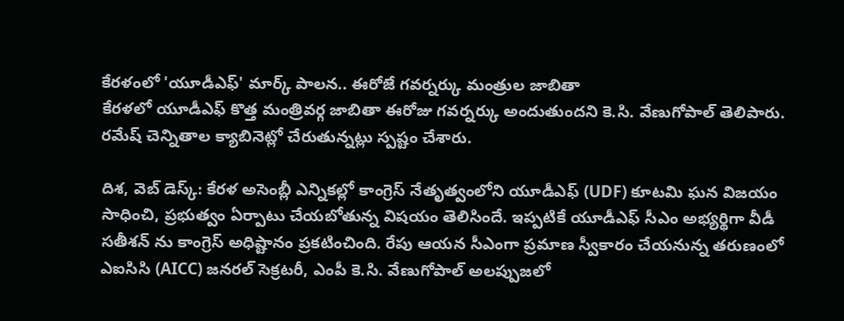కేరళంలో 'యూడీఎఫ్' మార్క్ పాలన.. ఈరోజే గవర్నర్కు మంత్రుల జాబితా
కేరళలో యూడీఎఫ్ కొత్త మంత్రివర్గ జాబితా ఈరోజు గవర్నర్కు అందుతుందని కె.సి. వేణుగోపాల్ తెలిపారు. రమేష్ చెన్నితాల క్యాబినెట్లో చేరుతున్నట్లు స్పష్టం చేశారు.

దిశ, వెబ్ డెస్క్: కేరళ అసెంబ్లీ ఎన్నికల్లో కాంగ్రెస్ నేతృత్వంలోని యూడీఎఫ్ (UDF) కూటమి ఘన విజయం సాధించి, ప్రభుత్వం ఏర్పాటు చేయబోతున్న విషయం తెలిసిందే. ఇప్పటికే యూడీఎఫ్ సీఎం అభ్యర్థిగా వీడీ సతీశన్ ను కాంగ్రెస్ అధిష్టానం ప్రకటించింది. రేపు ఆయన సీఎంగా ప్రమాణ స్వీకారం చేయనున్న తరుణంలో ఎఐసిసి (AICC) జనరల్ సెక్రటరీ, ఎంపీ కె.సి. వేణుగోపాల్ అలప్పుజలో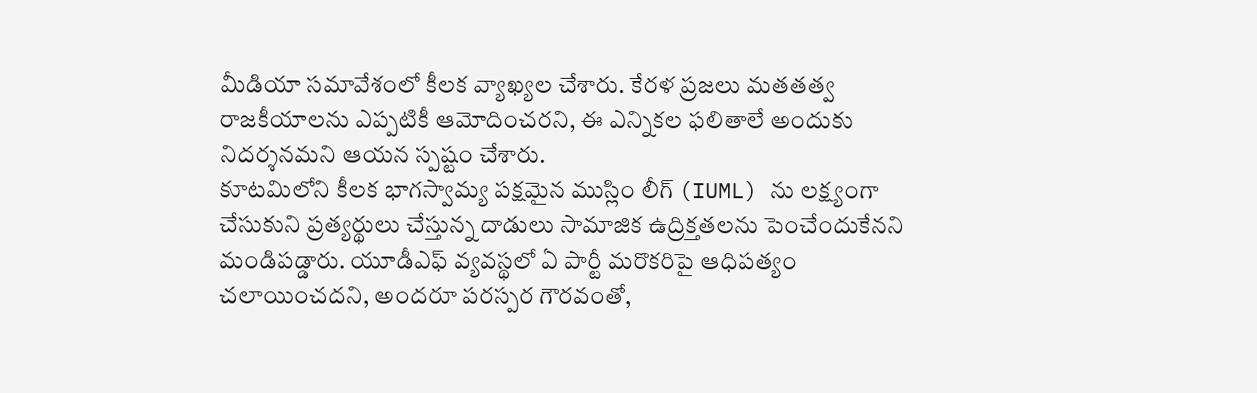మీడియా సమావేశంలో కీలక వ్యాఖ్యల చేశారు. కేరళ ప్రజలు మతతత్వ రాజకీయాలను ఎప్పటికీ ఆమోదించరని, ఈ ఎన్నికల ఫలితాలే అందుకు నిదర్శనమని ఆయన స్పష్టం చేశారు.
కూటమిలోని కీలక భాగస్వామ్య పక్షమైన ముస్లిం లీగ్ (IUML) ను లక్ష్యంగా చేసుకుని ప్రత్యర్థులు చేస్తున్న దాడులు సామాజిక ఉద్రిక్తతలను పెంచేందుకేనని మండిపడ్డారు. యూడీఎఫ్ వ్యవస్థలో ఏ పార్టీ మరొకరిపై ఆధిపత్యం చలాయించదని, అందరూ పరస్పర గౌరవంతో,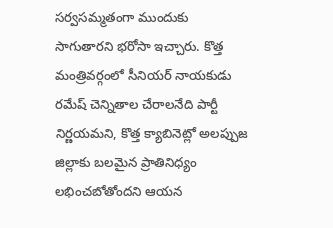సర్వసమ్మతంగా ముందుకు సాగుతారని భరోసా ఇచ్చారు. కొత్త మంత్రివర్గంలో సీనియర్ నాయకుడు రమేష్ చెన్నితాల చేరాలనేది పార్టీ నిర్ణయమని, కొత్త క్యాబినెట్లో అలప్పుజ జిల్లాకు బలమైన ప్రాతినిధ్యం లభించబోతోందని ఆయన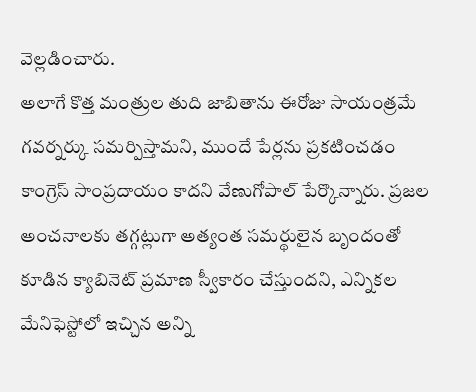వెల్లడించారు.
అలాగే కొత్త మంత్రుల తుది జాబితాను ఈరోజు సాయంత్రమే గవర్నర్కు సమర్పిస్తామని, ముందే పేర్లను ప్రకటించడం కాంగ్రెస్ సాంప్రదాయం కాదని వేణుగోపాల్ పేర్కొన్నారు. ప్రజల అంచనాలకు తగ్గట్లుగా అత్యంత సమర్థులైన బృందంతో కూడిన క్యాబినెట్ ప్రమాణ స్వీకారం చేస్తుందని, ఎన్నికల మేనిఫెస్టోలో ఇచ్చిన అన్ని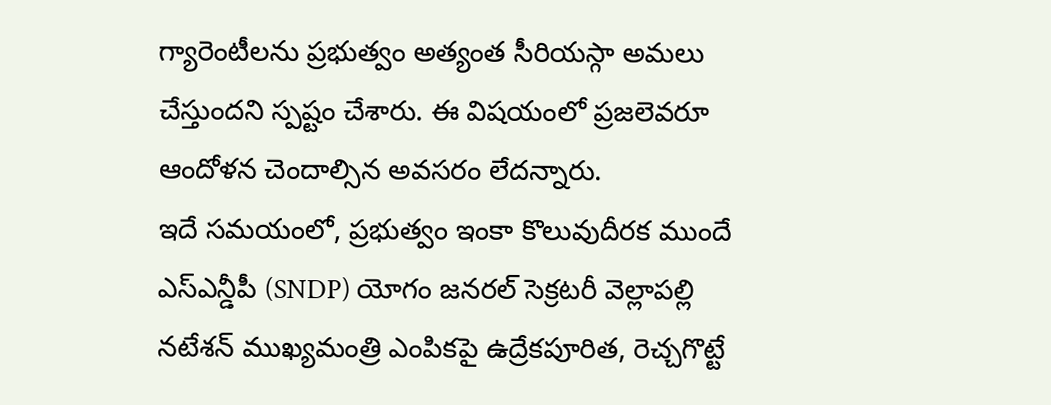గ్యారెంటీలను ప్రభుత్వం అత్యంత సీరియస్గా అమలు చేస్తుందని స్పష్టం చేశారు. ఈ విషయంలో ప్రజలెవరూ ఆందోళన చెందాల్సిన అవసరం లేదన్నారు.
ఇదే సమయంలో, ప్రభుత్వం ఇంకా కొలువుదీరక ముందే ఎస్ఎన్డీపీ (SNDP) యోగం జనరల్ సెక్రటరీ వెల్లాపల్లి నటేశన్ ముఖ్యమంత్రి ఎంపికపై ఉద్రేకపూరిత, రెచ్చగొట్టే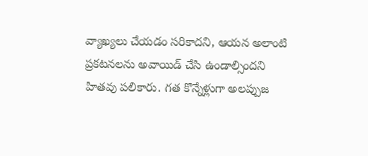వ్యాఖ్యలు చేయడం సరికాదని, ఆయన అలాంటి ప్రకటనలను అవాయిడ్ చేసి ఉండాల్సిందని హితవు పలికారు. గత కొన్నేళ్లుగా అలప్పుజ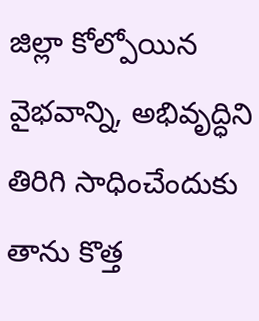జిల్లా కోల్పోయిన వైభవాన్ని, అభివృద్ధిని తిరిగి సాధించేందుకు తాను కొత్త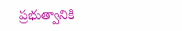ప్రభుత్వానికి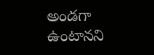అండగా ఉంటానని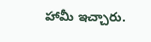హామీ ఇచ్చారు.